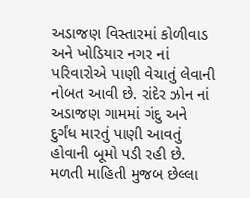અડાજણ વિસ્તારમાં કોળીવાડ અને ખોડિયાર નગર નાં પરિવારોએ પાણી વેચાતું લેવાની નોબત આવી છે. રાંદેર ઝોન નાં અડાજણ ગામમાં ગંદુ અને દુર્ગંધ મારતું પાણી આવતું હોવાની બૂમો પડી રહી છે. મળતી માહિતી મુજબ છેલ્લા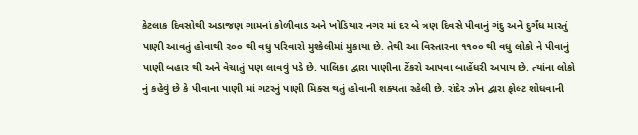કેટલાક દિવસોથી અડાજણ ગામનાં કોળીવાડ અને ખોડિયાર નગર માં દર બે ત્રણ દિવસે પીવાનું ગંદુ અને દુર્ગંધ મારતું પાણી આવતું હોવાથી ૨૦૦ થી વધુ પરિવારો મુશ્કેલીમાં મુકાયા છે. તેથી આ વિસ્તારના ૧૧૦૦ થી વધુ લોકો ને પીવાનું પાણી બહાર થી અને વેચાતું પણ લાવવું પડે છે. પાલિકા દ્વારા પાણીના ટેંકરો આપવા બાહેંધરી અપાય છે. ત્યાંના લોકો નું કહેવું છે કે પીવાના પાણી માં ગટરનું પાણી મિક્સ થતું હોવાની શક્યતા રહેલી છે. રાંદેર ઝોન દ્વારા ફોલ્ટ શોધવાની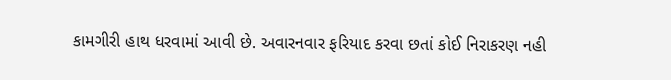કામગીરી હાથ ધરવામાં આવી છે. અવારનવાર ફરિયાદ કરવા છતાં કોઈ નિરાકરણ નહી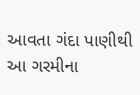આવતા ગંદા પાણીથી આ ગરમીના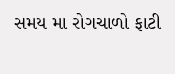સમય મા રોગચાળો ફાટી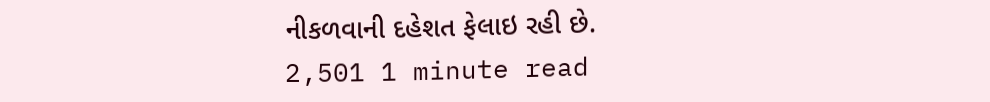નીકળવાની દહેશત ફેલાઇ રહી છે.
2,501 1 minute read